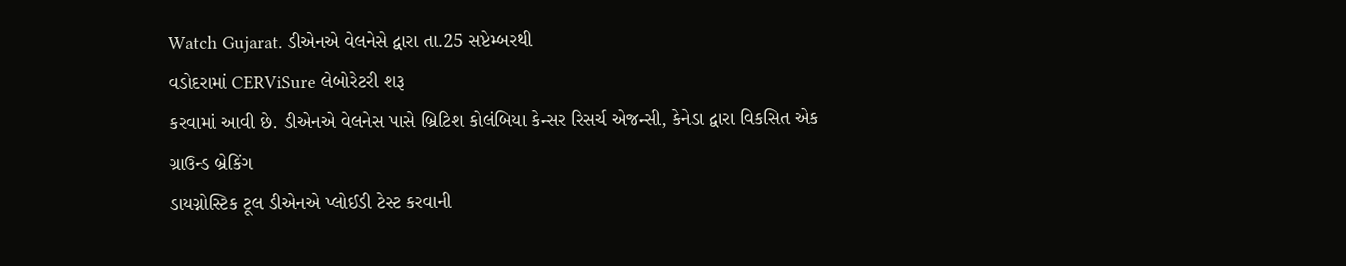Watch Gujarat. ડીએનએ વેલનેસે દ્વારા તા.25 સપ્ટેમ્બરથી
વડોદરામાં CERViSure લેબોરેટરી શરૂ
કરવામાં આવી છે. ડીએનએ વેલનેસ પાસે બ્રિટિશ કોલંબિયા કેન્સર રિસર્ચ એજન્સી, કેનેડા દ્વારા વિકસિત એક ગ્રાઉન્ડ બ્રેકિંગ
ડાયગ્નોસ્ટિક ટૂલ ડીએનએ પ્લોઈડી ટેસ્ટ કરવાની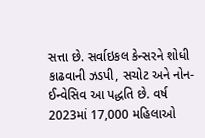સત્તા છે. સર્વાઇકલ કેન્સરને શોધી
કાઢવાની ઝડપી, સચોટ અને નોન-ઈન્વેસિવ આ પદ્ધતિ છે. વર્ષ 2023માં 17,000 મહિલાઓ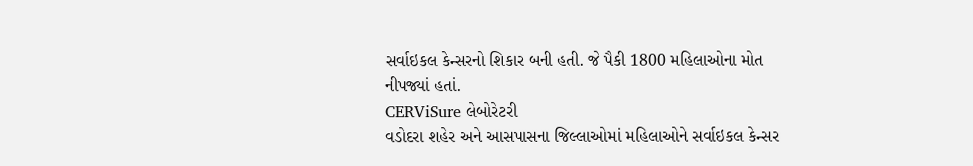સર્વાઇકલ કેન્સરનો શિકાર બની હતી. જે પૈકી 1800 મહિલાઓના મોત
નીપજ્યાં હતાં.
CERViSure લેબોરેટરી
વડોદરા શહેર અને આસપાસના જિલ્લાઓમાં મહિલાઓને સર્વાઇકલ કેન્સર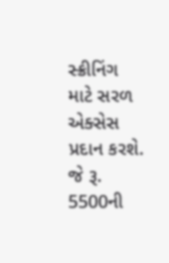સ્ક્રીનિંગ માટે સરળ
એક્સેસ પ્રદાન કરશે. જે રૂ. 5500ની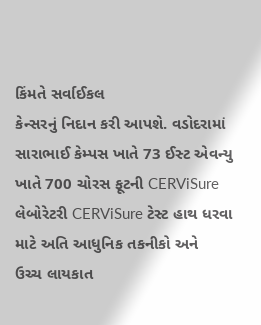કિંમતે સર્વાઈકલ
કેન્સરનું નિદાન કરી આપશે. વડોદરામાં સારાભાઈ કેમ્પસ ખાતે 73 ઈસ્ટ એવન્યુ ખાતે 700 ચોરસ ફૂટની CERViSure
લેબોરેટરી CERViSure ટેસ્ટ હાથ ધરવા માટે અતિ આધુનિક તકનીકો અને
ઉચ્ચ લાયકાત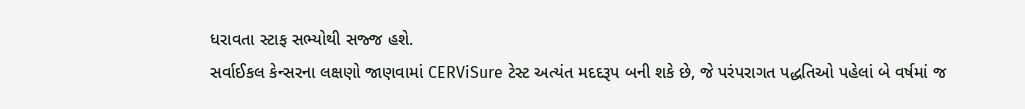ધરાવતા સ્ટાફ સભ્યોથી સજ્જ હશે.
સર્વાઈકલ કેન્સરના લક્ષણો જાણવામાં CERViSure ટેસ્ટ અત્યંત મદદરૂપ બની શકે છે, જે પરંપરાગત પદ્ધતિઓ પહેલાં બે વર્ષમાં જ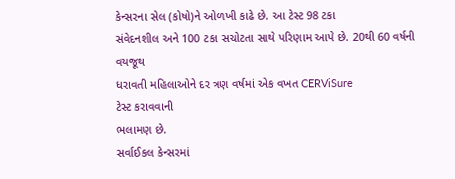કેન્સરના સેલ (કોષો)ને ઓળખી કાઢે છે. આ ટેસ્ટ 98 ટકા
સંવેદનશીલ અને 100 ટકા સચોટતા સાથે પરિણામ આપે છે. 20થી 60 વર્ષની વયજૂથ
ધરાવતી મહિલાઓને દર ત્રણ વર્ષમાં એક વખત CERViSure
ટેસ્ટ કરાવવાની
ભલામણ છે.
સર્વાઈકલ કેન્સરમાં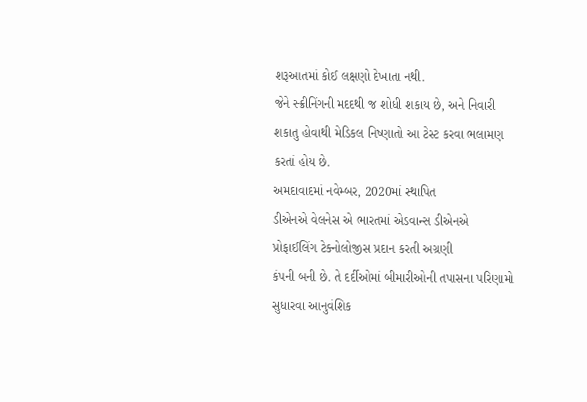શરૂઆતમાં કોઈ લક્ષણો દેખાતા નથી.
જેને સ્ક્રીનિંગની મદદથી જ શોધી શકાય છે, અને નિવારી
શકાતુ હોવાથી મેડિકલ નિષ્ણાતો આ ટેસ્ટ કરવા ભલામણ કરતાં હોય છે.
અમદાવાદમાં નવેમ્બર, 2020માં સ્થાપિત
ડીએનએ વેલનેસ એ ભારતમાં એડવાન્સ ડીએનએ પ્રોફાઈલિંગ ટેક્નોલોજીસ પ્રદાન કરતી અગ્રણી
કંપની બની છે. તે દર્દીઓમાં બીમારીઓની તપાસના પરિણામો સુધારવા આનુવંશિક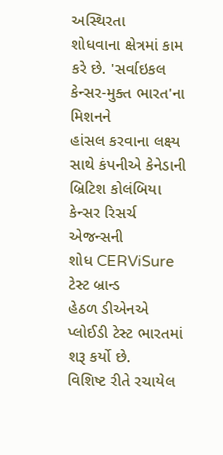અસ્થિરતા
શોધવાના ક્ષેત્રમાં કામ કરે છે. 'સર્વાઇકલ
કેન્સર-મુક્ત ભારત'ના મિશનને
હાંસલ કરવાના લક્ષ્ય સાથે કંપનીએ કેનેડાની બ્રિટિશ કોલંબિયા કેન્સર રિસર્ચ એજન્સની
શોધ CERViSure ટેસ્ટ બ્રાન્ડ
હેઠળ ડીએનએ પ્લોઈડી ટેસ્ટ ભારતમાં શરૂ કર્યો છે.
વિશિષ્ટ રીતે રચાયેલ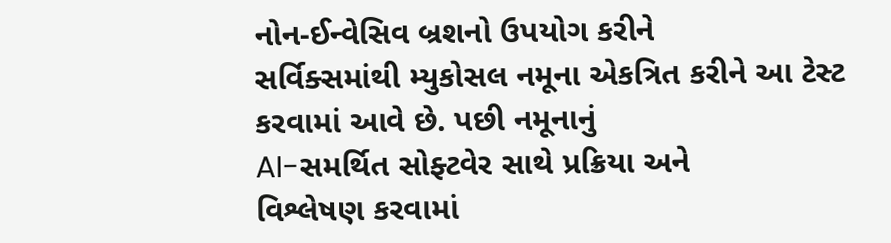નોન-ઈન્વેસિવ બ્રશનો ઉપયોગ કરીને
સર્વિક્સમાંથી મ્યુકોસલ નમૂના એકત્રિત કરીને આ ટેસ્ટ કરવામાં આવે છે. પછી નમૂનાનું
AI-સમર્થિત સોફ્ટવેર સાથે પ્રક્રિયા અને
વિશ્લેષણ કરવામાં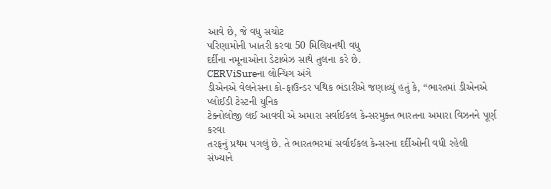આવે છે, જે વધુ સચોટ
પરિણામોની ખાતરી કરવા 50 મિલિયનથી વધુ
દર્દીના નમૂનાઓના ડેટાબેઝ સાથે તુલના કરે છે.
CERViSureના લોન્ચિંગ અંગે
ડીએનએ વેલનેસના કો-ફાઉન્ડર પથિક ભંડારીએ જણાવ્યું હતું કે, “ભારતમાં ડીએનએ પ્લોઈડી ટેસ્ટની યુનિક
ટેક્નોલોજી લઈ આવવી એ અમારા સર્વાઈકલ કેન્સરમુક્ત ભારતના અમારા વિઝનને પૂર્ણ કરવા
તરફનું પ્રથમ પગલું છે. તે ભારતભરમાં સર્વાઈકલ કેન્સરના દર્દીઓની વધી રહેલી
સંખ્યાને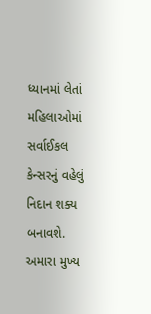ધ્યાનમાં લેતાં મહિલાઓમાં સર્વાઈકલ કેન્સરનું વહેલું નિદાન શક્ય બનાવશે.
અમારા મુખ્ય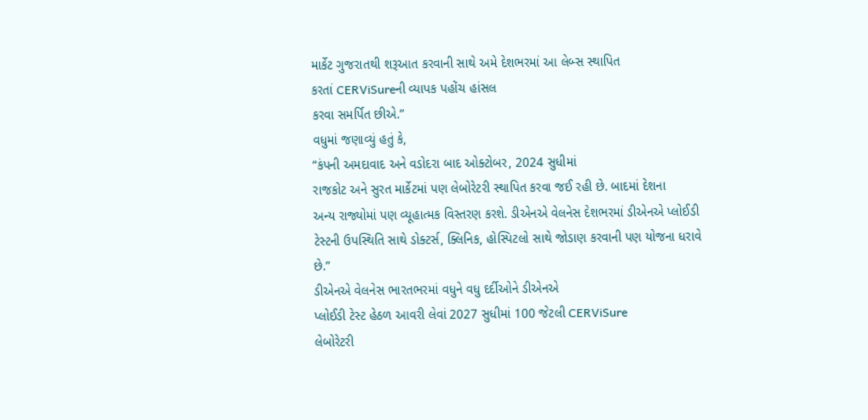માર્કેટ ગુજરાતથી શરૂઆત કરવાની સાથે અમે દેશભરમાં આ લેબ્સ સ્થાપિત
કરતાં CERViSureની વ્યાપક પહોંચ હાંસલ
કરવા સમર્પિત છીએ.”
વધુમાં જણાવ્યું હતું કે,
“કંપની અમદાવાદ અને વડોદરા બાદ ઓક્ટોબર, 2024 સુધીમાં
રાજકોટ અને સુરત માર્કેટમાં પણ લેબોરેટરી સ્થાપિત કરવા જઈ રહી છે. બાદમાં દેશના
અન્ય રાજ્યોમાં પણ વ્યૂહાત્મક વિસ્તરણ કરશે. ડીએનએ વેલનેસ દેશભરમાં ડીએનએ પ્લોઈડી
ટેસ્ટની ઉપસ્થિતિ સાથે ડોક્ટર્સ, ક્લિનિક, હોસ્પિટલો સાથે જોડાણ કરવાની પણ યોજના ધરાવે
છે.”
ડીએનએ વેલનેસ ભારતભરમાં વધુને વધુ દર્દીઓને ડીએનએ
પ્લોઈડી ટેસ્ટ હેઠળ આવરી લેવાં 2027 સુધીમાં 100 જેટલી CERViSure
લેબોરેટરી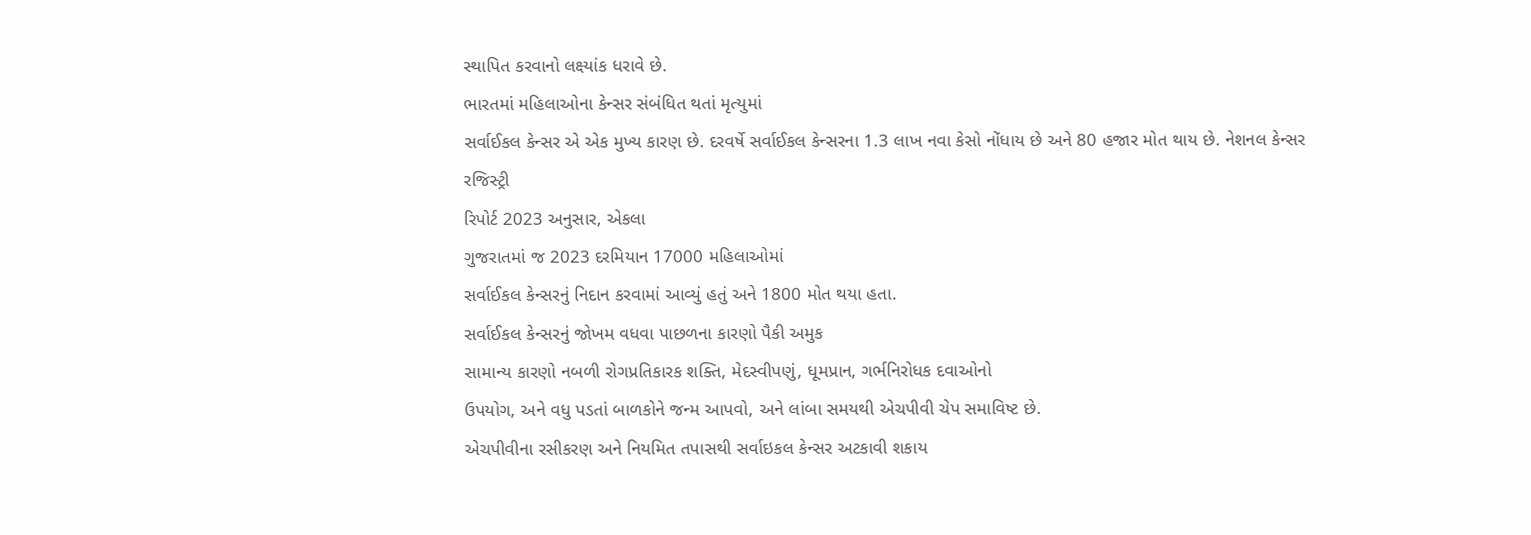સ્થાપિત કરવાનો લક્ષ્યાંક ધરાવે છે.
ભારતમાં મહિલાઓના કેન્સર સંબંધિત થતાં મૃત્યુમાં
સર્વાઈકલ કેન્સર એ એક મુખ્ય કારણ છે. દરવર્ષે સર્વાઈકલ કેન્સરના 1.3 લાખ નવા કેસો નોંધાય છે અને 80 હજાર મોત થાય છે. નેશનલ કેન્સર રજિસ્ટ્રી
રિપોર્ટ 2023 અનુસાર, એકલા
ગુજરાતમાં જ 2023 દરમિયાન 17000 મહિલાઓમાં
સર્વાઈકલ કેન્સરનું નિદાન કરવામાં આવ્યું હતું અને 1800 મોત થયા હતા.
સર્વાઈકલ કેન્સરનું જોખમ વધવા પાછળના કારણો પૈકી અમુક
સામાન્ય કારણો નબળી રોગપ્રતિકારક શક્તિ, મેદસ્વીપણું, ધૂમપ્રાન, ગર્ભનિરોધક દવાઓનો
ઉપયોગ, અને વધુ પડતાં બાળકોને જન્મ આપવો, અને લાંબા સમયથી એચપીવી ચેપ સમાવિષ્ટ છે.
એચપીવીના રસીકરણ અને નિયમિત તપાસથી સર્વાઇકલ કેન્સર અટકાવી શકાય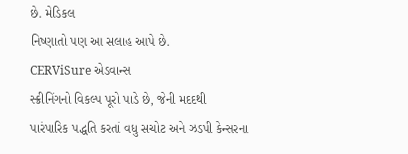છે. મેડિકલ
નિષ્ણાતો પણ આ સલાહ આપે છે.
CERViSure એડવાન્સ
સ્ક્રીનિંગનો વિકલ્પ પૂરો પાડે છે, જેની મદદથી
પારંપારિક પદ્ધતિ કરતાં વધુ સચોટ અને ઝડપી કેન્સરના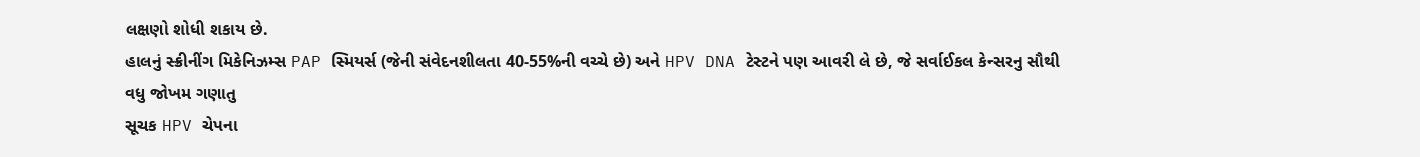લક્ષણો શોધી શકાય છે.
હાલનું સ્ક્રીનીંગ મિકેનિઝમ્સ PAP સ્મિયર્સ (જેની સંવેદનશીલતા 40-55%ની વચ્ચે છે) અને HPV DNA ટેસ્ટને પણ આવરી લે છે, જે સર્વાઈકલ કેન્સરનુ સૌથી વધુ જોખમ ગણાતુ
સૂચક HPV ચેપના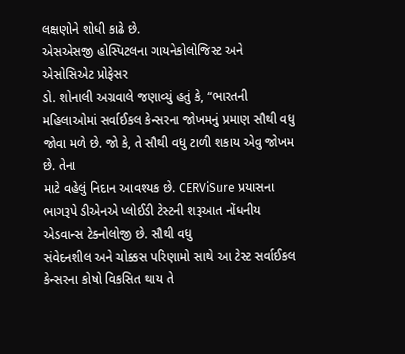લક્ષણોને શોધી કાઢે છે.
એસએસજી હોસ્પિટલના ગાયનેકોલોજિસ્ટ અને એસોસિએટ પ્રોફેસર
ડો. શોનાલી અગ્રવાલે જણાવ્યું હતું કે, “ભારતની
મહિલાઓમાં સર્વાઈકલ કેન્સરના જોખમનું પ્રમાણ સૌથી વધુ જોવા મળે છે. જો કે, તે સૌથી વધુ ટાળી શકાય એવુ જોખમ છે. તેના
માટે વહેલું નિદાન આવશ્યક છે. CERViSure પ્રયાસના
ભાગરૂપે ડીએનએ પ્લોઈડી ટેસ્ટની શરૂઆત નોંધનીય એડવાન્સ ટેક્નોલોજી છે. સૌથી વધુ
સંવેદનશીલ અને ચોક્કસ પરિણામો સાથે આ ટેસ્ટ સર્વાઈકલ કેન્સરના કોષો વિકસિત થાય તે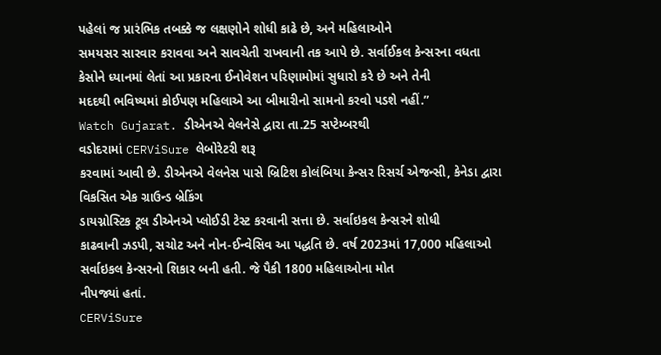પહેલાં જ પ્રારંભિક તબક્કે જ લક્ષણોને શોધી કાઢે છે, અને મહિલાઓને
સમયસર સારવાર કરાવવા અને સાવચેતી રાખવાની તક આપે છે. સર્વાઈકલ કેન્સરના વધતા
કેસોને ધ્યાનમાં લેતાં આ પ્રકારના ઈનોવેશન પરિણામોમાં સુધારો કરે છે અને તેની
મદદથી ભવિષ્યમાં કોઈપણ મહિલાએ આ બીમારીનો સામનો કરવો પડશે નહીં.”
Watch Gujarat. ડીએનએ વેલનેસે દ્વારા તા.25 સપ્ટેમ્બરથી
વડોદરામાં CERViSure લેબોરેટરી શરૂ
કરવામાં આવી છે. ડીએનએ વેલનેસ પાસે બ્રિટિશ કોલંબિયા કેન્સર રિસર્ચ એજન્સી, કેનેડા દ્વારા વિકસિત એક ગ્રાઉન્ડ બ્રેકિંગ
ડાયગ્નોસ્ટિક ટૂલ ડીએનએ પ્લોઈડી ટેસ્ટ કરવાની સત્તા છે. સર્વાઇકલ કેન્સરને શોધી
કાઢવાની ઝડપી, સચોટ અને નોન-ઈન્વેસિવ આ પદ્ધતિ છે. વર્ષ 2023માં 17,000 મહિલાઓ
સર્વાઇકલ કેન્સરનો શિકાર બની હતી. જે પૈકી 1800 મહિલાઓના મોત
નીપજ્યાં હતાં.
CERViSure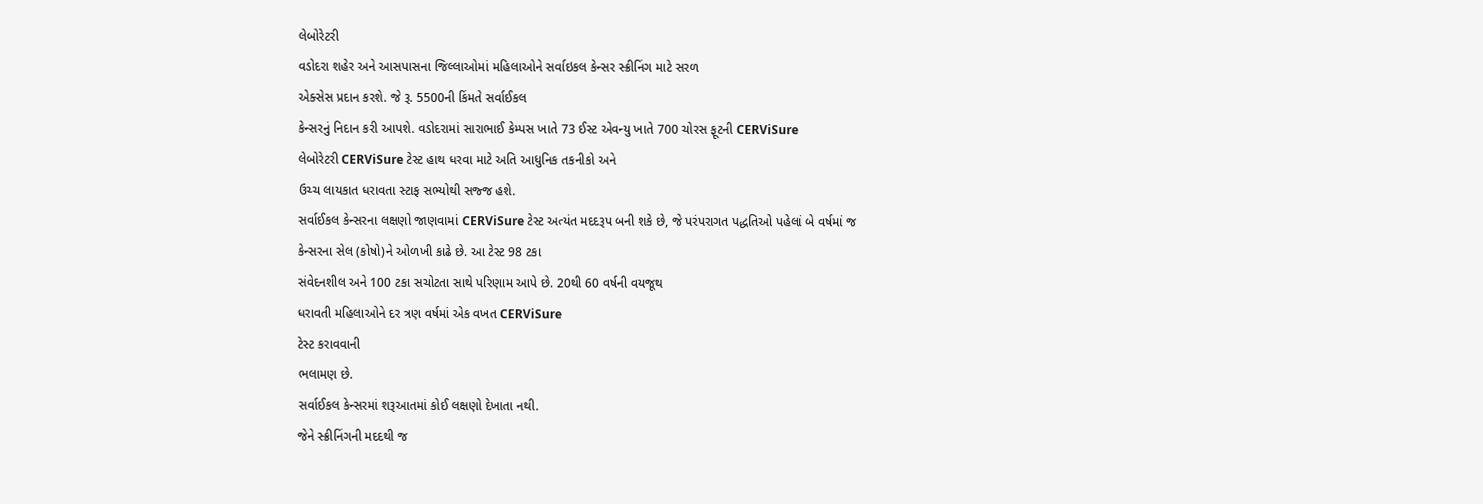લેબોરેટરી
વડોદરા શહેર અને આસપાસના જિલ્લાઓમાં મહિલાઓને સર્વાઇકલ કેન્સર સ્ક્રીનિંગ માટે સરળ
એક્સેસ પ્રદાન કરશે. જે રૂ. 5500ની કિંમતે સર્વાઈકલ
કેન્સરનું નિદાન કરી આપશે. વડોદરામાં સારાભાઈ કેમ્પસ ખાતે 73 ઈસ્ટ એવન્યુ ખાતે 700 ચોરસ ફૂટની CERViSure
લેબોરેટરી CERViSure ટેસ્ટ હાથ ધરવા માટે અતિ આધુનિક તકનીકો અને
ઉચ્ચ લાયકાત ધરાવતા સ્ટાફ સભ્યોથી સજ્જ હશે.
સર્વાઈકલ કેન્સરના લક્ષણો જાણવામાં CERViSure ટેસ્ટ અત્યંત મદદરૂપ બની શકે છે, જે પરંપરાગત પદ્ધતિઓ પહેલાં બે વર્ષમાં જ
કેન્સરના સેલ (કોષો)ને ઓળખી કાઢે છે. આ ટેસ્ટ 98 ટકા
સંવેદનશીલ અને 100 ટકા સચોટતા સાથે પરિણામ આપે છે. 20થી 60 વર્ષની વયજૂથ
ધરાવતી મહિલાઓને દર ત્રણ વર્ષમાં એક વખત CERViSure
ટેસ્ટ કરાવવાની
ભલામણ છે.
સર્વાઈકલ કેન્સરમાં શરૂઆતમાં કોઈ લક્ષણો દેખાતા નથી.
જેને સ્ક્રીનિંગની મદદથી જ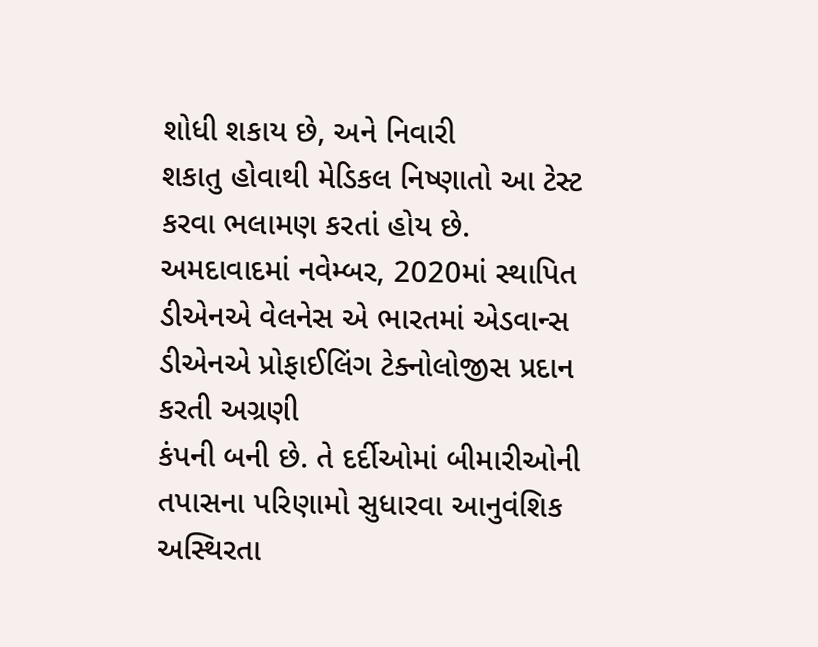શોધી શકાય છે, અને નિવારી
શકાતુ હોવાથી મેડિકલ નિષ્ણાતો આ ટેસ્ટ કરવા ભલામણ કરતાં હોય છે.
અમદાવાદમાં નવેમ્બર, 2020માં સ્થાપિત
ડીએનએ વેલનેસ એ ભારતમાં એડવાન્સ ડીએનએ પ્રોફાઈલિંગ ટેક્નોલોજીસ પ્રદાન કરતી અગ્રણી
કંપની બની છે. તે દર્દીઓમાં બીમારીઓની તપાસના પરિણામો સુધારવા આનુવંશિક અસ્થિરતા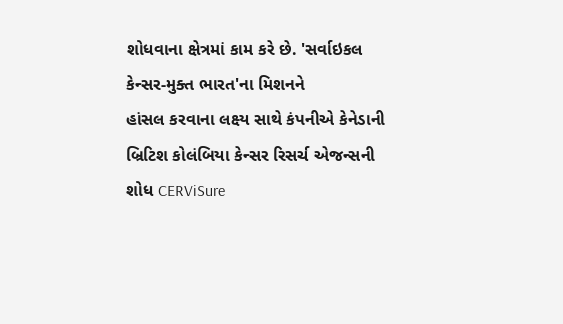શોધવાના ક્ષેત્રમાં કામ કરે છે. 'સર્વાઇકલ
કેન્સર-મુક્ત ભારત'ના મિશનને
હાંસલ કરવાના લક્ષ્ય સાથે કંપનીએ કેનેડાની બ્રિટિશ કોલંબિયા કેન્સર રિસર્ચ એજન્સની
શોધ CERViSure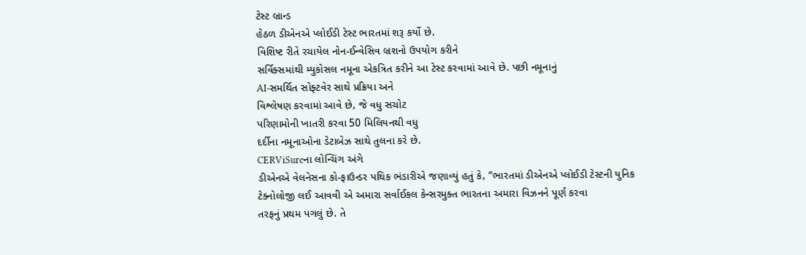ટેસ્ટ બ્રાન્ડ
હેઠળ ડીએનએ પ્લોઈડી ટેસ્ટ ભારતમાં શરૂ કર્યો છે.
વિશિષ્ટ રીતે રચાયેલ નોન-ઈન્વેસિવ બ્રશનો ઉપયોગ કરીને
સર્વિક્સમાંથી મ્યુકોસલ નમૂના એકત્રિત કરીને આ ટેસ્ટ કરવામાં આવે છે. પછી નમૂનાનું
AI-સમર્થિત સોફ્ટવેર સાથે પ્રક્રિયા અને
વિશ્લેષણ કરવામાં આવે છે, જે વધુ સચોટ
પરિણામોની ખાતરી કરવા 50 મિલિયનથી વધુ
દર્દીના નમૂનાઓના ડેટાબેઝ સાથે તુલના કરે છે.
CERViSureના લોન્ચિંગ અંગે
ડીએનએ વેલનેસના કો-ફાઉન્ડર પથિક ભંડારીએ જણાવ્યું હતું કે, “ભારતમાં ડીએનએ પ્લોઈડી ટેસ્ટની યુનિક
ટેક્નોલોજી લઈ આવવી એ અમારા સર્વાઈકલ કેન્સરમુક્ત ભારતના અમારા વિઝનને પૂર્ણ કરવા
તરફનું પ્રથમ પગલું છે. તે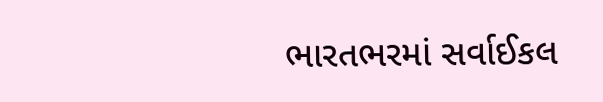ભારતભરમાં સર્વાઈકલ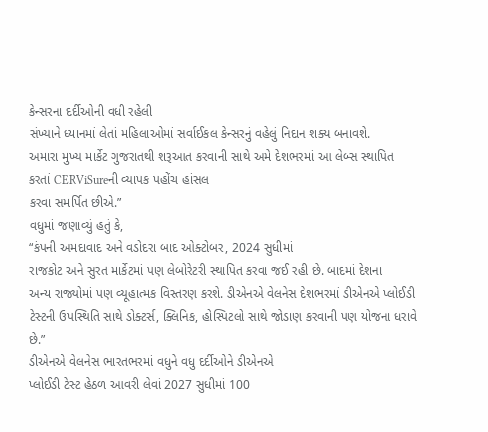કેન્સરના દર્દીઓની વધી રહેલી
સંખ્યાને ધ્યાનમાં લેતાં મહિલાઓમાં સર્વાઈકલ કેન્સરનું વહેલું નિદાન શક્ય બનાવશે.
અમારા મુખ્ય માર્કેટ ગુજરાતથી શરૂઆત કરવાની સાથે અમે દેશભરમાં આ લેબ્સ સ્થાપિત
કરતાં CERViSureની વ્યાપક પહોંચ હાંસલ
કરવા સમર્પિત છીએ.”
વધુમાં જણાવ્યું હતું કે,
“કંપની અમદાવાદ અને વડોદરા બાદ ઓક્ટોબર, 2024 સુધીમાં
રાજકોટ અને સુરત માર્કેટમાં પણ લેબોરેટરી સ્થાપિત કરવા જઈ રહી છે. બાદમાં દેશના
અન્ય રાજ્યોમાં પણ વ્યૂહાત્મક વિસ્તરણ કરશે. ડીએનએ વેલનેસ દેશભરમાં ડીએનએ પ્લોઈડી
ટેસ્ટની ઉપસ્થિતિ સાથે ડોક્ટર્સ, ક્લિનિક, હોસ્પિટલો સાથે જોડાણ કરવાની પણ યોજના ધરાવે
છે.”
ડીએનએ વેલનેસ ભારતભરમાં વધુને વધુ દર્દીઓને ડીએનએ
પ્લોઈડી ટેસ્ટ હેઠળ આવરી લેવાં 2027 સુધીમાં 100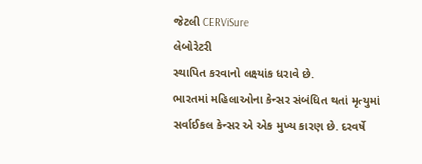જેટલી CERViSure
લેબોરેટરી
સ્થાપિત કરવાનો લક્ષ્યાંક ધરાવે છે.
ભારતમાં મહિલાઓના કેન્સર સંબંધિત થતાં મૃત્યુમાં
સર્વાઈકલ કેન્સર એ એક મુખ્ય કારણ છે. દરવર્ષે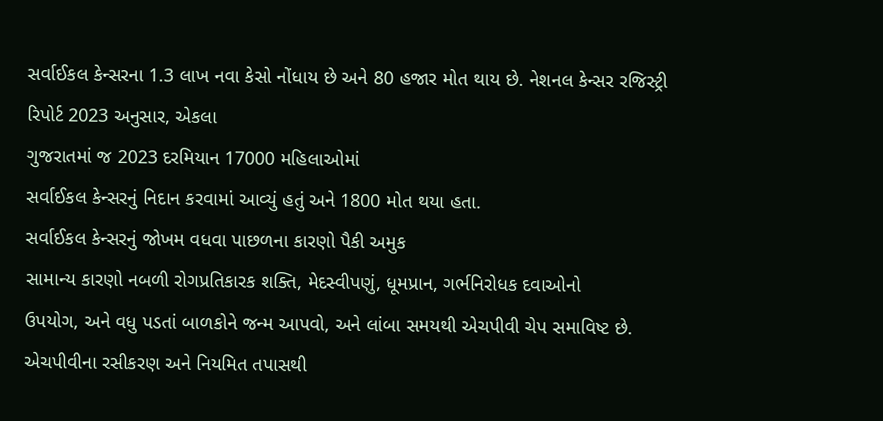સર્વાઈકલ કેન્સરના 1.3 લાખ નવા કેસો નોંધાય છે અને 80 હજાર મોત થાય છે. નેશનલ કેન્સર રજિસ્ટ્રી
રિપોર્ટ 2023 અનુસાર, એકલા
ગુજરાતમાં જ 2023 દરમિયાન 17000 મહિલાઓમાં
સર્વાઈકલ કેન્સરનું નિદાન કરવામાં આવ્યું હતું અને 1800 મોત થયા હતા.
સર્વાઈકલ કેન્સરનું જોખમ વધવા પાછળના કારણો પૈકી અમુક
સામાન્ય કારણો નબળી રોગપ્રતિકારક શક્તિ, મેદસ્વીપણું, ધૂમપ્રાન, ગર્ભનિરોધક દવાઓનો
ઉપયોગ, અને વધુ પડતાં બાળકોને જન્મ આપવો, અને લાંબા સમયથી એચપીવી ચેપ સમાવિષ્ટ છે.
એચપીવીના રસીકરણ અને નિયમિત તપાસથી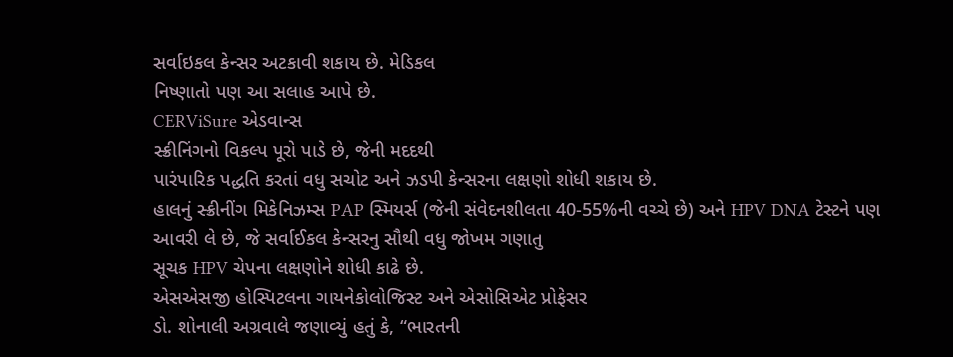સર્વાઇકલ કેન્સર અટકાવી શકાય છે. મેડિકલ
નિષ્ણાતો પણ આ સલાહ આપે છે.
CERViSure એડવાન્સ
સ્ક્રીનિંગનો વિકલ્પ પૂરો પાડે છે, જેની મદદથી
પારંપારિક પદ્ધતિ કરતાં વધુ સચોટ અને ઝડપી કેન્સરના લક્ષણો શોધી શકાય છે.
હાલનું સ્ક્રીનીંગ મિકેનિઝમ્સ PAP સ્મિયર્સ (જેની સંવેદનશીલતા 40-55%ની વચ્ચે છે) અને HPV DNA ટેસ્ટને પણ આવરી લે છે, જે સર્વાઈકલ કેન્સરનુ સૌથી વધુ જોખમ ગણાતુ
સૂચક HPV ચેપના લક્ષણોને શોધી કાઢે છે.
એસએસજી હોસ્પિટલના ગાયનેકોલોજિસ્ટ અને એસોસિએટ પ્રોફેસર
ડો. શોનાલી અગ્રવાલે જણાવ્યું હતું કે, “ભારતની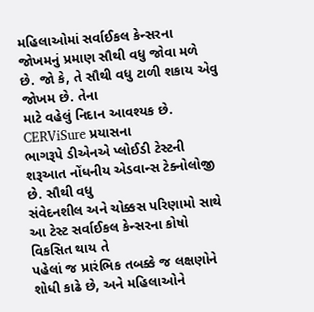મહિલાઓમાં સર્વાઈકલ કેન્સરના જોખમનું પ્રમાણ સૌથી વધુ જોવા મળે છે. જો કે, તે સૌથી વધુ ટાળી શકાય એવુ જોખમ છે. તેના
માટે વહેલું નિદાન આવશ્યક છે. CERViSure પ્રયાસના
ભાગરૂપે ડીએનએ પ્લોઈડી ટેસ્ટની શરૂઆત નોંધનીય એડવાન્સ ટેક્નોલોજી છે. સૌથી વધુ
સંવેદનશીલ અને ચોક્કસ પરિણામો સાથે આ ટેસ્ટ સર્વાઈકલ કેન્સરના કોષો વિકસિત થાય તે
પહેલાં જ પ્રારંભિક તબક્કે જ લક્ષણોને શોધી કાઢે છે, અને મહિલાઓને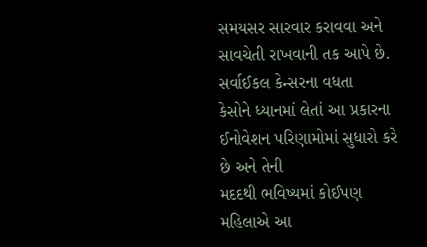સમયસર સારવાર કરાવવા અને સાવચેતી રાખવાની તક આપે છે. સર્વાઈકલ કેન્સરના વધતા
કેસોને ધ્યાનમાં લેતાં આ પ્રકારના ઈનોવેશન પરિણામોમાં સુધારો કરે છે અને તેની
મદદથી ભવિષ્યમાં કોઈપણ મહિલાએ આ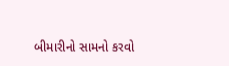બીમારીનો સામનો કરવો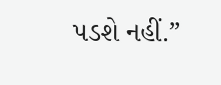પડશે નહીં.”